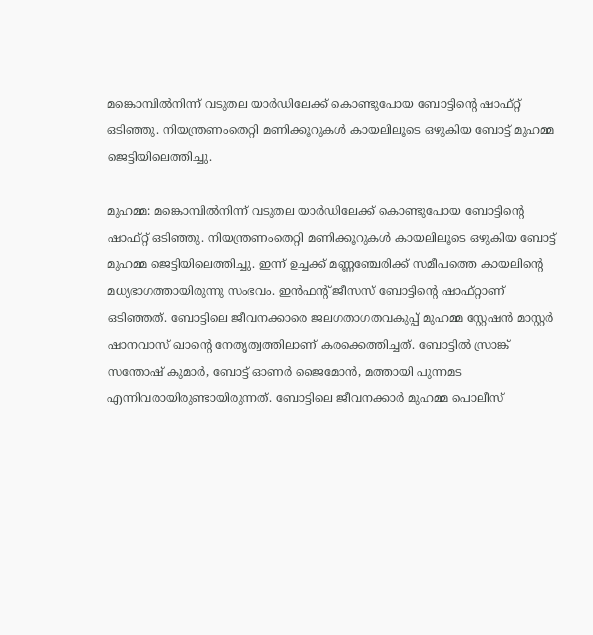മങ്കൊമ്പിൽനിന്ന് വടുതല യാർഡിലേക്ക് കൊണ്ടുപോയ ബോട്ടിന്റെ ഷാഫ്റ്റ് ഒടിഞ്ഞു. നിയന്ത്രണംതെറ്റി മണിക്കൂറുകൾ കായലിലൂടെ ഒഴുകിയ ബോട്ട് മുഹമ്മ ജെട്ടിയിലെത്തിച്ചു.

മുഹമ്മ: മങ്കൊമ്പിൽനിന്ന് വടുതല യാർഡിലേക്ക് കൊണ്ടുപോയ ബോട്ടിന്റെ ഷാഫ്റ്റ് ഒടിഞ്ഞു. നിയന്ത്രണംതെറ്റി മണിക്കൂറുകൾ കായലിലൂടെ ഒഴുകിയ ബോട്ട് മുഹമ്മ ജെട്ടിയിലെത്തിച്ചു. ഇന്ന് ഉച്ചക്ക് മണ്ണഞ്ചേരിക്ക് സമീപത്തെ കായലിന്റെ മധ്യഭാഗത്തായിരുന്നു സംഭവം. ഇൻഫന്റ് ജീസസ് ബോട്ടിന്റെ ഷാഫ്റ്റാണ് ഒടിഞ്ഞത്. ബോട്ടിലെ ജീവനക്കാരെ ജലഗതാഗതവകുപ്പ് മുഹമ്മ സ്റ്റേഷൻ മാസ്റ്റർ ഷാനവാസ് ഖാന്റെ നേതൃത്വത്തിലാണ് കരക്കെത്തിച്ചത്. ബോട്ടിൽ സ്രാങ്ക് സന്തോഷ്‌ കുമാർ, ബോട്ട് ഓണർ ജൈമോൻ, മത്തായി പുന്നമട എന്നിവരായിരുണ്ടായിരുന്നത്. ബോട്ടിലെ ജീവനക്കാർ മുഹമ്മ പൊലീസ്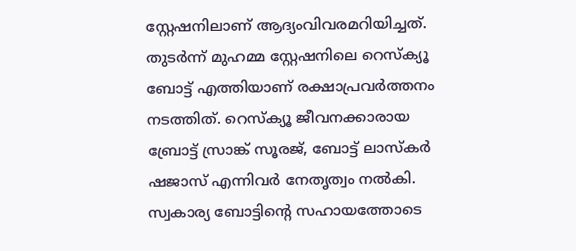സ്റ്റേഷനിലാണ് ആദ്യംവിവരമറിയിച്ചത്. തുടർന്ന് മുഹമ്മ സ്റ്റേഷനിലെ റെസ്ക്യൂ ബോട്ട് എത്തിയാണ് രക്ഷാപ്രവർത്തനം നടത്തിത്. റെസ്ക്യൂ ജീവനക്കാരായ ബ്രോട്ട് സ്രാങ്ക് സൂരജ്, ബോട്ട് ലാസ്കർ ഷജാസ് എന്നിവർ നേതൃത്വം നൽകി. സ്വകാര്യ ബോട്ടിന്റെ സഹായത്തോടെ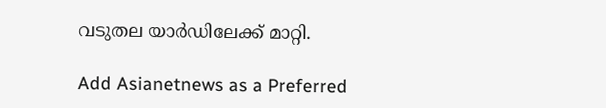വടുതല യാർഡിലേക്ക് മാറ്റി.

Add Asianetnews as a Preferred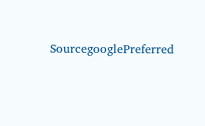SourcegooglePreferred